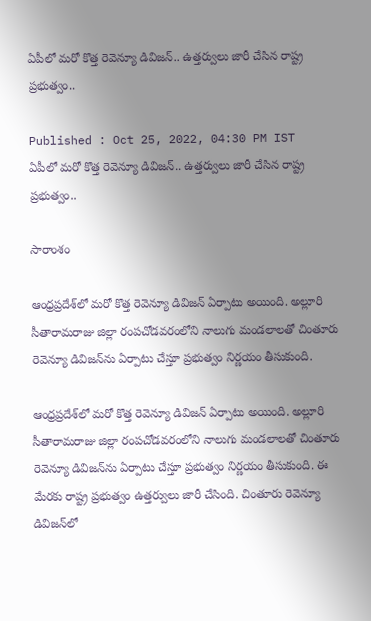ఏపీలో మరో కొత్త రెవెన్యూ డివిజన్.. ఉత్తర్వులు జారీ చేసిన రాష్ట్ర ప్రభుత్వం..

Published : Oct 25, 2022, 04:30 PM IST
ఏపీలో మరో కొత్త రెవెన్యూ డివిజన్.. ఉత్తర్వులు జారీ చేసిన రాష్ట్ర ప్రభుత్వం..

సారాంశం

ఆంధ్రప్రదేశ్‌లో మరో కొత్త రెవెన్యూ డివిజన్ ఏర్పాటు అయింది. అల్లూరి సీతారామరాజు జిల్లా రంపచోడవరంలోని నాలుగు మండలాలతో చింతూరు రెవెన్యూ డివిజన్‌ను ఏర్పాటు చేస్తూ ప్రభుత్వం నిర్ణయం తీసుకుంది.

ఆంధ్రప్రదేశ్‌లో మరో కొత్త రెవెన్యూ డివిజన్ ఏర్పాటు అయింది. అల్లూరి సీతారామరాజు జిల్లా రంపచోడవరంలోని నాలుగు మండలాలతో చింతూరు రెవెన్యూ డివిజన్‌ను ఏర్పాటు చేస్తూ ప్రభుత్వం నిర్ణయం తీసుకుంది. ఈ మేరకు రాష్ట్ర ప్రభుత్వం ఉత్తర్వులు జారీ చేసింది. చింతూరు రెవెన్యూ డివిజన్‌లో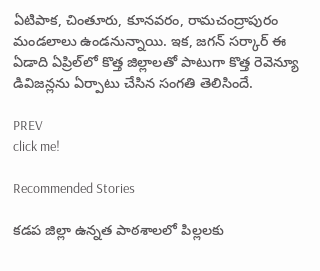ఏటిపాక, చింతూరు, కూనవరం, రామచంద్రాపురం మండలాలు ఉండనున్నాయి. ఇక, జగన్ సర్కార్ ఈ ఏడాది ఏప్రిల్‌లో కొత్త జిల్లాలతో పాటుగా కొత్త రెవెన్యూ డివిజన్లను ఏర్పాటు చేసిన సంగతి తెలిసిందే.

PREV
click me!

Recommended Stories

కడప జిల్లా ఉన్నత పాఠశాలలో పిల్లలకు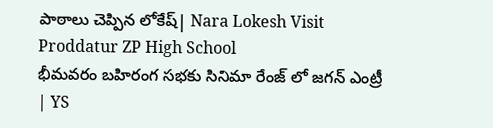పాఠాలు చెప్పిన లోకేష్| Nara Lokesh Visit Proddatur ZP High School
భీమవరం బహిరంగ సభకు సినిమా రేంజ్ లో జగన్ ఎంట్రీ | YS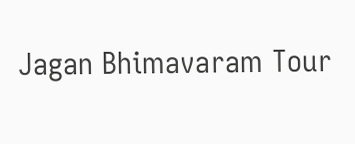Jagan Bhimavaram Tour